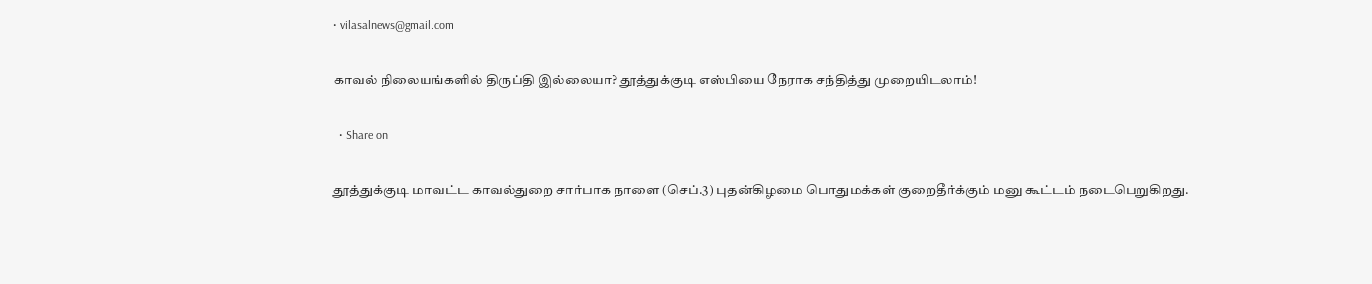• vilasalnews@gmail.com

காவல் நிலையங்களில் திருப்தி இல்லையா? தூத்துக்குடி எஸ்பியை நேராக சந்தித்து முறையிடலாம்!

  • Share on

தூத்துக்குடி மாவட்ட காவல்துறை சார்பாக நாளை (செப்.3) புதன்கிழமை பொதுமக்கள் குறைதீர்க்கும் மனு கூட்டம் நடைபெறுகிறது.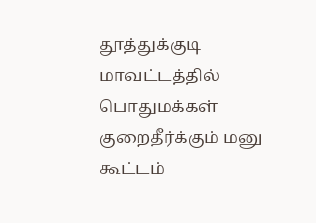தூத்துக்குடி மாவட்டத்தில் பொதுமக்கள் குறைதீர்க்கும் மனு கூட்டம்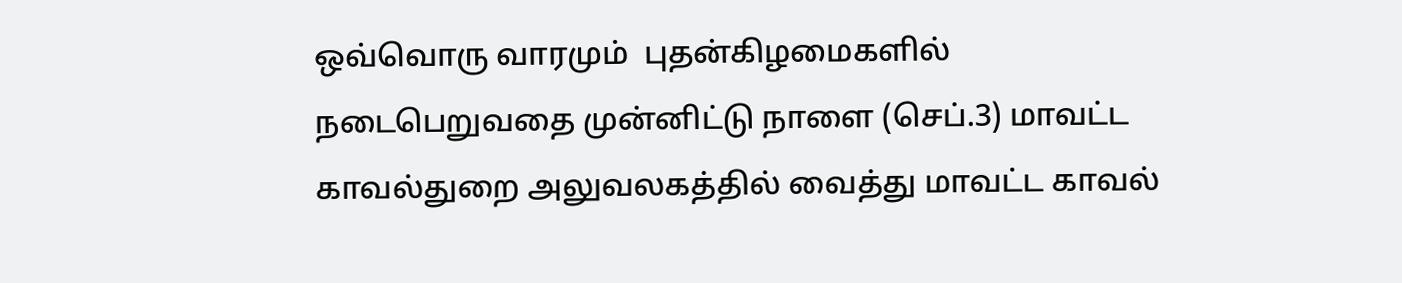ஒவ்வொரு வாரமும்  புதன்கிழமைகளில் நடைபெறுவதை முன்னிட்டு நாளை (செப்.3) மாவட்ட காவல்துறை அலுவலகத்தில் வைத்து மாவட்ட காவல்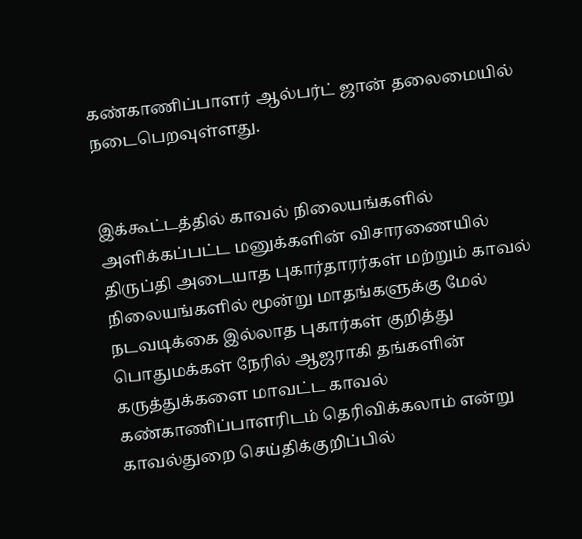கண்காணிப்பாளர் ஆல்பர்ட் ஜான் தலைமையில் நடைபெறவுள்ளது.


இக்கூட்டத்தில் காவல் நிலையங்களில் அளிக்கப்பட்ட மனுக்களின் விசாரணையில் திருப்தி அடையாத புகார்தாரர்கள் மற்றும் காவல் நிலையங்களில் மூன்று மாதங்களுக்கு மேல் நடவடிக்கை இல்லாத புகார்கள் குறித்து பொதுமக்கள் நேரில் ஆஜராகி தங்களின் கருத்துக்களை மாவட்ட காவல் கண்காணிப்பாளரிடம் தெரிவிக்கலாம் என்று காவல்துறை செய்திக்குறிப்பில்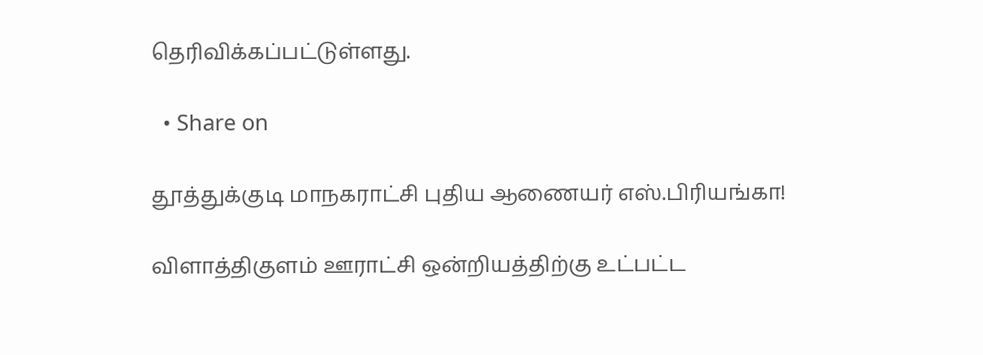தெரிவிக்கப்பட்டுள்ளது.

  • Share on

தூத்துக்குடி மாநகராட்சி புதிய ஆணையர் எஸ்.பிரியங்கா!

விளாத்திகுளம் ஊராட்சி ஒன்றியத்திற்கு உட்பட்ட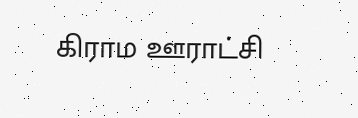கிராம ஊராட்சி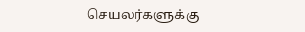செயலர்களுக்கு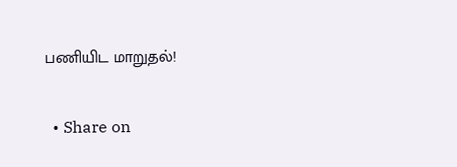பணியிட மாறுதல்!

  • Share on